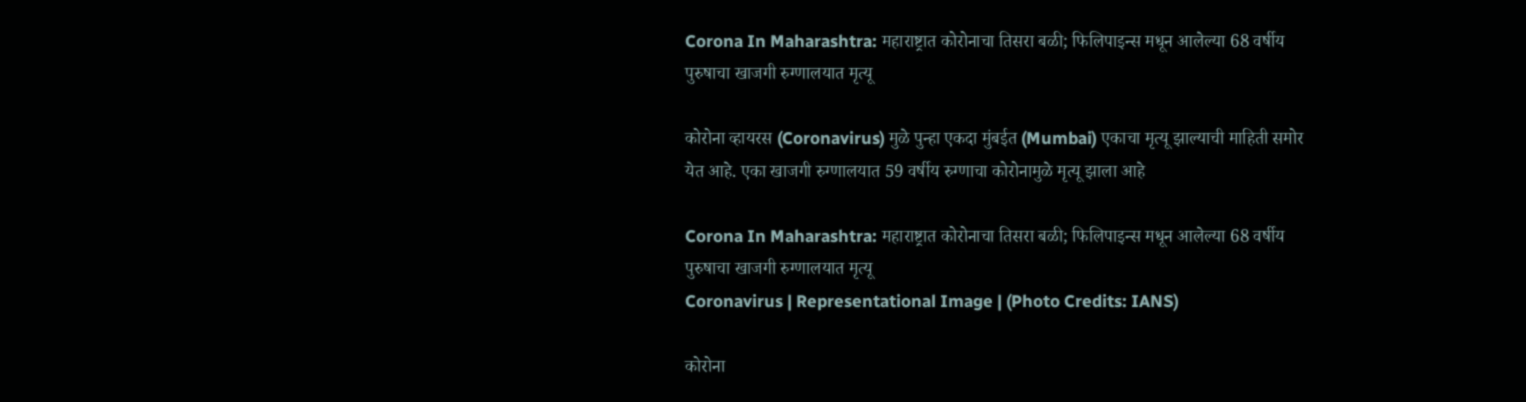Corona In Maharashtra: महाराष्ट्रात कोरोनाचा तिसरा बळी; फिलिपाइन्स मधून आलेल्या 68 वर्षीय पुरुषाचा खाजगी रुग्णालयात मृत्यू

कोरोना व्हायरस (Coronavirus) मुळे पुन्हा एकदा मुंबईत (Mumbai) एकाचा मृत्यू झाल्याची माहिती समोर येत आहे. एका खाजगी रुग्णालयात 59 वर्षीय रुग्णाचा कोरोनामुळे मृत्यू झाला आहे

Corona In Maharashtra: महाराष्ट्रात कोरोनाचा तिसरा बळी; फिलिपाइन्स मधून आलेल्या 68 वर्षीय पुरुषाचा खाजगी रुग्णालयात मृत्यू
Coronavirus | Representational Image | (Photo Credits: IANS)

कोरोना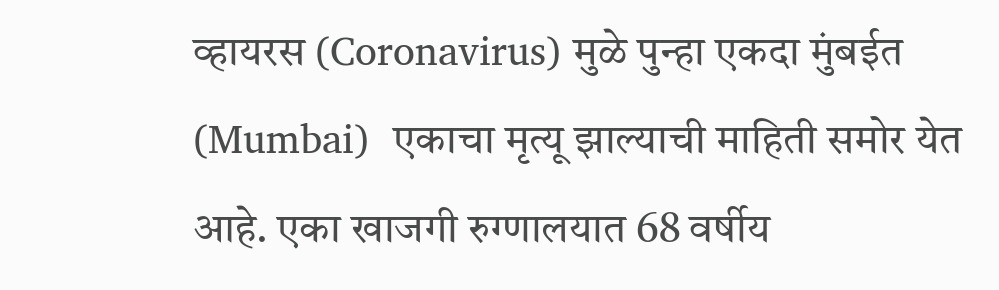व्हायरस (Coronavirus) मुळे पुन्हा एकदा मुंबईत (Mumbai)  एकाचा मृत्यू झाल्याची माहिती समोर येत आहे. एका खाजगी रुग्णालयात 68 वर्षीय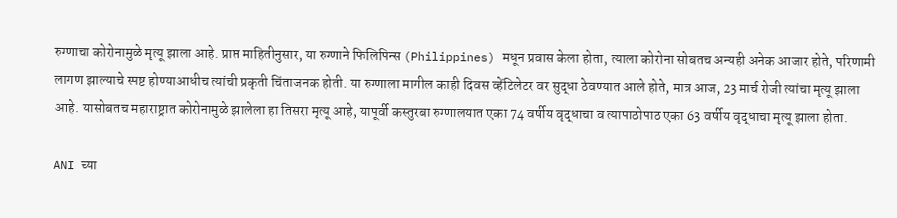रुग्णाचा कोरोनामुळे मृत्यू झाला आहे. प्राप्त माहितीनुसार, या रुग्णाने फिलिपिन्स (Philippines) मधून प्रवास केला होता, त्याला कोरोना सोबतच अन्यही अनेक आजार होते, परिणामी लागण झाल्याचे स्पष्ट होण्याआधीच त्यांची प्रकृती चिंताजनक होती. या रुग्णाला मागील काही दिवस व्हेंटिलेटर वर सुद्धा ठेवण्यात आले होते, मात्र आज, 23 मार्च रोजी त्यांचा मृत्यू झाला आहे. यासोबतच महाराष्ट्रात कोरोनामुळे झालेला हा तिसरा मृत्यू आहे, यापूर्वी कस्तुरबा रुग्णालयात एका 74 वर्षीय वृद्धाचा व त्यापाठोपाठ एका 63 वर्षीय वृद्धाचा मृत्यू झाला होता.

ANI च्या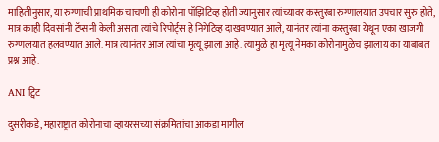माहितीनुसार, या रुग्णाची प्राथमिक चाचणी ही कोरोना पॉझिटिव्ह होती ज्यानुसार त्यांच्यावर कस्तुरबा रुग्णालयात उपचार सुरु होते, मात्र काही दिवसांनी टॅप्सनी केली असता त्यांचे रिपोर्ट्स हे निगेटिव्ह दाखवण्यात आले, यानंतर त्यांना कस्तुरबा येथून एका खाजगी रुग्णलयात हलवण्यात आले. मात्र त्यानंतर आज त्यांचा मृत्यू झाला आहे. त्यामुळे हा मृत्यू नेमका कोरोनामुळेच झालाय का याबाबत प्रश्न आहे.

ANI ट्विट

दुसरीकडे, महाराष्ट्रात कोरोनाचा व्हायरसच्या संक्रमितांचा आकडा मागील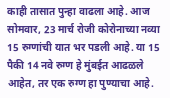काही तासात पुन्हा वाढला आहे. आज सोमवार, 23 मार्च रोजी कोरोनाच्या नव्या 15 रुग्णांची यात भर पडली आहे. या 15 पैकी 14 नवे रुग्ण हे मुंबईत आढळले आहेत, तर एक रुग्ण हा पुण्याचा आहे.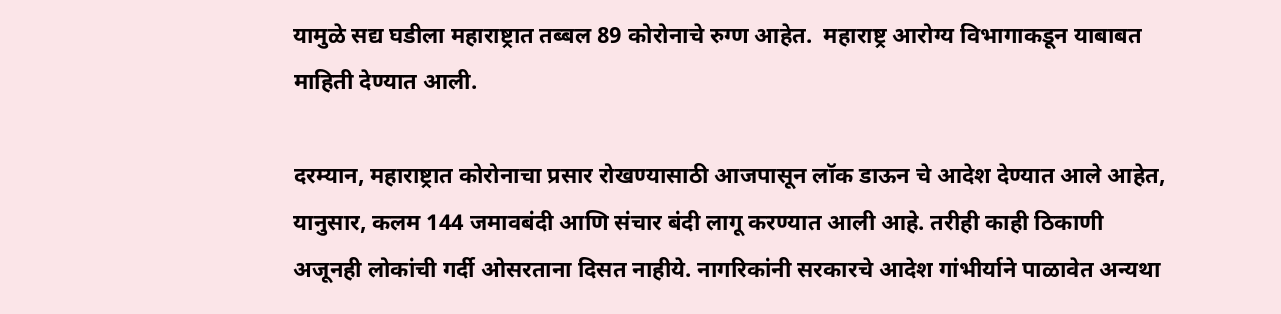यामुळे सद्य घडीला महाराष्ट्रात तब्बल 89 कोरोनाचे रुग्ण आहेत.  महाराष्ट्र आरोग्य विभागाकडून याबाबत माहिती देण्यात आली.

दरम्यान, महाराष्ट्रात कोरोनाचा प्रसार रोखण्यासाठी आजपासून लॉक डाऊन चे आदेश देण्यात आले आहेत, यानुसार, कलम 144 जमावबंदी आणि संचार बंदी लागू करण्यात आली आहे. तरीही काही ठिकाणी अजूनही लोकांची गर्दी ओसरताना दिसत नाहीये. नागरिकांनी सरकारचे आदेश गांभीर्याने पाळावेत अन्यथा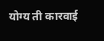योग्य ती कारवाई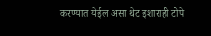करण्यात येईल असा थेट इशाराही टोपे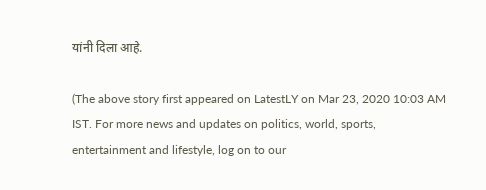यांनी दिला आहे.

(The above story first appeared on LatestLY on Mar 23, 2020 10:03 AM IST. For more news and updates on politics, world, sports, entertainment and lifestyle, log on to our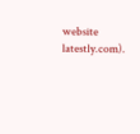website latestly.com).